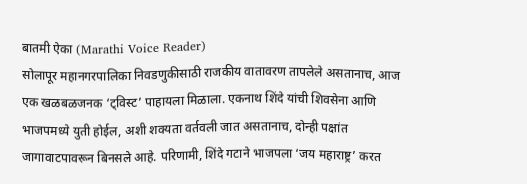बातमी ऐका (Marathi Voice Reader)
सोलापूर महानगरपालिका निवडणुकीसाठी राजकीय वातावरण तापलेले असतानाच, आज एक खळबळजनक ‘ट्विस्ट’ पाहायला मिळाला. एकनाथ शिंदे यांची शिवसेना आणि भाजपमध्ये युती होईल, अशी शक्यता वर्तवली जात असतानाच, दोन्ही पक्षांत जागावाटपावरून बिनसले आहे. परिणामी, शिंदे गटाने भाजपला ‘जय महाराष्ट्र’ करत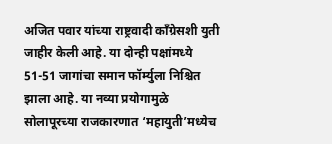अजित पवार यांच्या राष्ट्रवादी काँग्रेसशी युती जाहीर केली आहे. या दोन्ही पक्षांमध्ये 51-51 जागांचा समान फॉर्म्युला निश्चित झाला आहे. या नव्या प्रयोगामुळे सोलापूरच्या राजकारणात ‘महायुती’मध्येच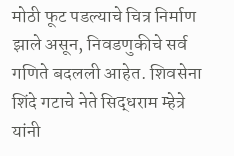मोठी फूट पडल्याचे चित्र निर्माण झाले असून, निवडणुकीचे सर्व गणिते बदलली आहेत. शिवसेना शिंदे गटाचे नेते सिद्धराम म्हेत्रे यांनी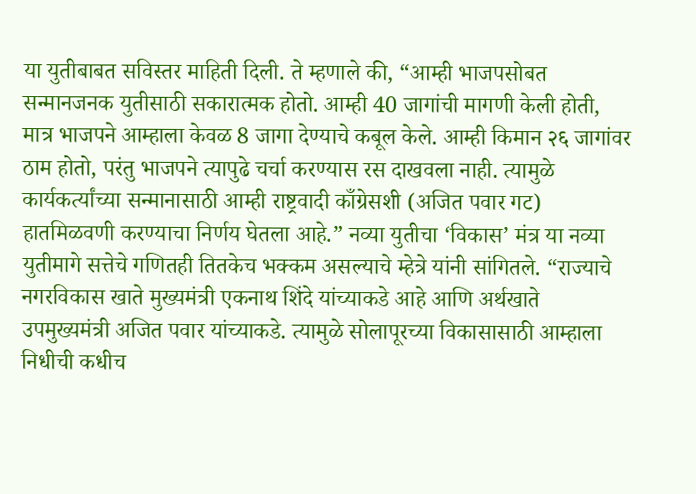या युतीबाबत सविस्तर माहिती दिली. ते म्हणाले की, “आम्ही भाजपसोबत सन्मानजनक युतीसाठी सकारात्मक होतो. आम्ही 40 जागांची मागणी केली होती, मात्र भाजपने आम्हाला केवळ 8 जागा देण्याचे कबूल केले. आम्ही किमान २६ जागांवर ठाम होतो, परंतु भाजपने त्यापुढे चर्चा करण्यास रस दाखवला नाही. त्यामुळे कार्यकर्त्यांच्या सन्मानासाठी आम्ही राष्ट्रवादी काँग्रेसशी (अजित पवार गट) हातमिळवणी करण्याचा निर्णय घेतला आहे.” नव्या युतीचा ‘विकास’ मंत्र या नव्या युतीमागे सत्तेचे गणितही तितकेच भक्कम असल्याचे म्हेत्रे यांनी सांगितले. “राज्याचे नगरविकास खाते मुख्यमंत्री एकनाथ शिंदे यांच्याकडे आहे आणि अर्थखाते उपमुख्यमंत्री अजित पवार यांच्याकडे. त्यामुळे सोलापूरच्या विकासासाठी आम्हाला निधीची कधीच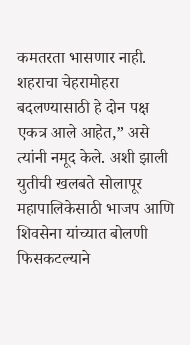कमतरता भासणार नाही. शहराचा चेहरामोहरा बदलण्यासाठी हे दोन पक्ष एकत्र आले आहेत,” असे त्यांनी नमूद केले. अशी झाली युतीची खलबते सोलापूर महापालिकेसाठी भाजप आणि शिवसेना यांच्यात बोलणी फिसकटल्याने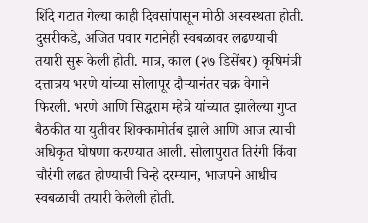शिंदे गटात गेल्या काही दिवसांपासून मोठी अस्वस्थता होती. दुसरीकडे, अजित पवार गटानेही स्वबळावर लढण्याची तयारी सुरू केली होती. मात्र, काल (२७ डिसेंबर) कृषिमंत्री दत्तात्रय भरणे यांच्या सोलापूर दौऱ्यानंतर चक्र वेगाने फिरली. भरणे आणि सिद्धराम म्हेत्रे यांच्यात झालेल्या गुप्त बैठकीत या युतीवर शिक्कामोर्तब झाले आणि आज त्याची अधिकृत घोषणा करण्यात आली. सोलापुरात तिरंगी किंवा चौरंगी लढत होण्याची चिन्हे दरम्यान, भाजपने आधीच स्वबळाची तयारी केलेली होती.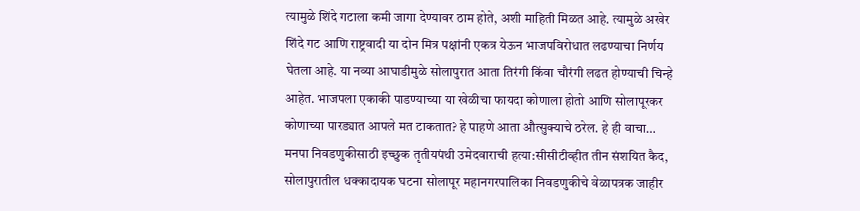त्यामुळे शिंदे गटाला कमी जागा देण्यावर ठाम होते, अशी माहिती मिळत आहे. त्यामुळे अखेर शिंदे गट आणि राष्ट्रवादी या दोन मित्र पक्षांनी एकत्र येऊन भाजपविरोधात लढण्याचा निर्णय घेतला आहे. या नव्या आघाडीमुळे सोलापुरात आता तिरंगी किंवा चौरंगी लढत होण्याची चिन्हे आहेत. भाजपला एकाकी पाडण्याच्या या खेळीचा फायदा कोणाला होतो आणि सोलापूरकर कोणाच्या पारड्यात आपले मत टाकतात? हे पाहणे आता औत्सुक्याचे ठरेल. हे ही वाचा… मनपा निवडणुकीसाठी इच्छुक तृतीयपंथी उमेदवाराची हत्या:सीसीटीव्हीत तीन संशयित कैद, सोलापुरातील धक्कादायक घटना सोलापूर महानगरपालिका निवडणुकीचे वेळापत्रक जाहीर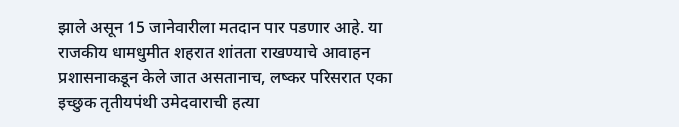झाले असून 15 जानेवारीला मतदान पार पडणार आहे. या राजकीय धामधुमीत शहरात शांतता राखण्याचे आवाहन प्रशासनाकडून केले जात असतानाच, लष्कर परिसरात एका इच्छुक तृतीयपंथी उमेदवाराची हत्या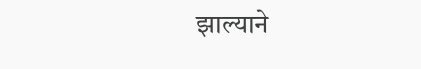झाल्याने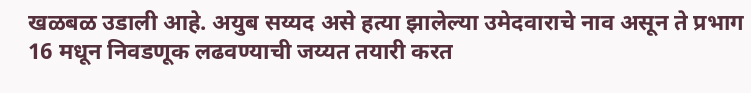खळबळ उडाली आहे. अयुब सय्यद असे हत्या झालेल्या उमेदवाराचे नाव असून ते प्रभाग 16 मधून निवडणूक लढवण्याची जय्यत तयारी करत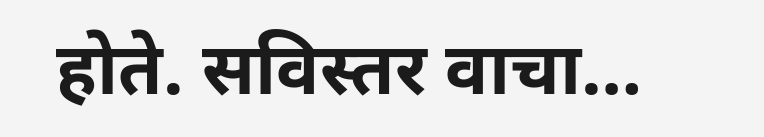होते. सविस्तर वाचा…